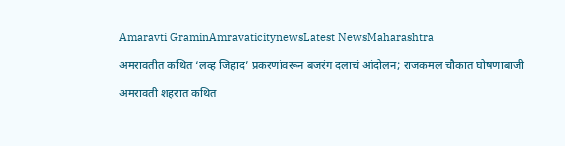Amaravti GraminAmravaticitynewsLatest NewsMaharashtra

अमरावतीत कथित ‘लव्ह जिहाद’ प्रकरणांवरून बजरंग दलाचं आंदोलन; राजकमल चौकात घोषणाबाजी

अमरावती शहरात कथित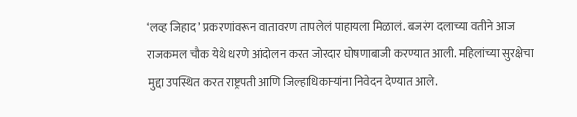‘लव्ह जिहाद’ प्रकरणांवरून वातावरण तापलेलं पाहायला मिळालं. बजरंग दलाच्या वतीने आज राजकमल चौक येथे धरणे आंदोलन करत जोरदार घोषणाबाजी करण्यात आली. महिलांच्या सुरक्षेचा मुद्दा उपस्थित करत राष्ट्रपती आणि जिल्हाधिकाऱ्यांना निवेदन देण्यात आले.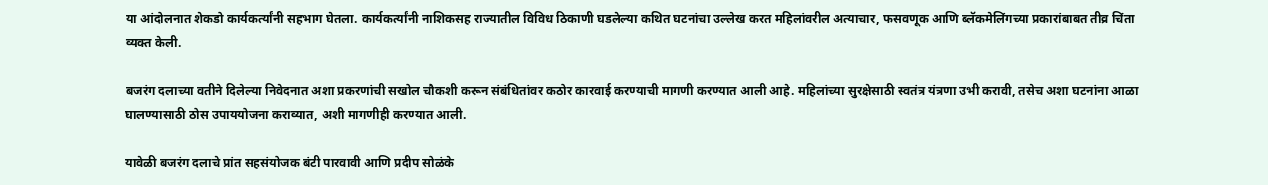या आंदोलनात शेकडो कार्यकर्त्यांनी सहभाग घेतला. कार्यकर्त्यांनी नाशिकसह राज्यातील विविध ठिकाणी घडलेल्या कथित घटनांचा उल्लेख करत महिलांवरील अत्याचार, फसवणूक आणि ब्लॅकमेलिंगच्या प्रकारांबाबत तीव्र चिंता व्यक्त केली.

बजरंग दलाच्या वतीने दिलेल्या निवेदनात अशा प्रकरणांची सखोल चौकशी करून संबंधितांवर कठोर कारवाई करण्याची मागणी करण्यात आली आहे. महिलांच्या सुरक्षेसाठी स्वतंत्र यंत्रणा उभी करावी, तसेच अशा घटनांना आळा घालण्यासाठी ठोस उपाययोजना कराव्यात, अशी मागणीही करण्यात आली.

यावेळी बजरंग दलाचे प्रांत सहसंयोजक बंटी पारवावी आणि प्रदीप सोळंके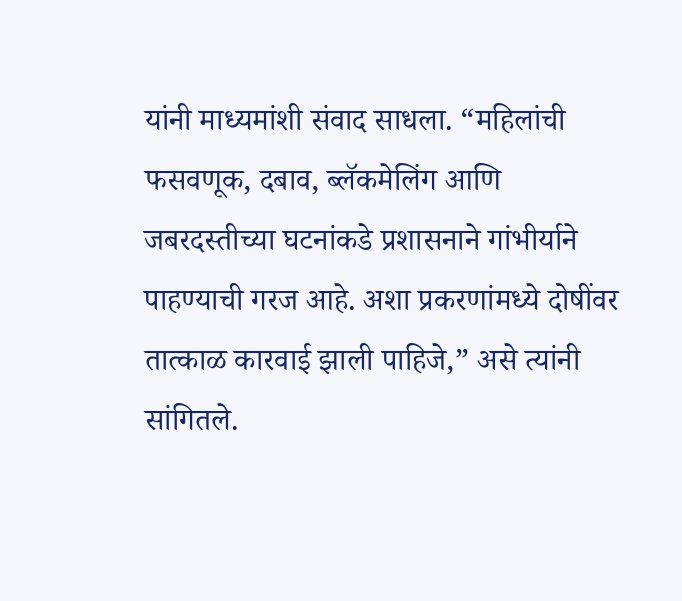यांनी माध्यमांशी संवाद साधला. “महिलांची फसवणूक, दबाव, ब्लॅकमेलिंग आणि जबरदस्तीच्या घटनांकडे प्रशासनाने गांभीर्याने पाहण्याची गरज आहे. अशा प्रकरणांमध्ये दोषींवर तात्काळ कारवाई झाली पाहिजे,” असे त्यांनी सांगितले.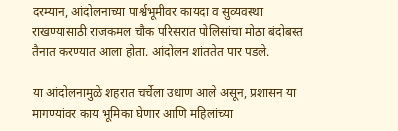दरम्यान, आंदोलनाच्या पार्श्वभूमीवर कायदा व सुव्यवस्था राखण्यासाठी राजकमल चौक परिसरात पोलिसांचा मोठा बंदोबस्त तैनात करण्यात आला होता. आंदोलन शांततेत पार पडले.

या आंदोलनामुळे शहरात चर्चेला उधाण आले असून, प्रशासन या मागण्यांवर काय भूमिका घेणार आणि महिलांच्या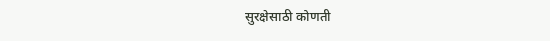सुरक्षेसाठी कोणती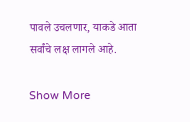पावले उचलणार, याकडे आता सर्वांचे लक्ष लागले आहे.

Show More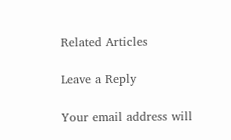Related Articles

Leave a Reply

Your email address will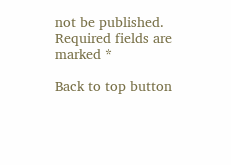not be published. Required fields are marked *

Back to top button